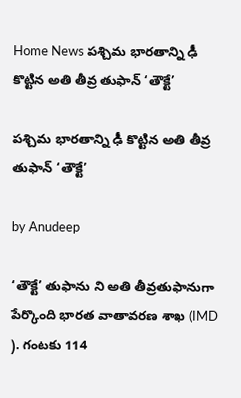Home News పశ్చిమ భారతాన్ని ఢీ కొట్టిన అతి తీవ్ర తుఫాన్ ‘తౌక్టే’

పశ్చిమ భారతాన్ని ఢీ కొట్టిన అతి తీవ్ర తుఫాన్ ‘తౌక్టే’

by Anudeep

‘తౌక్టే’ తుఫాను ని అతి తీవ్రతుఫానుగా పేర్కొంది భారత వాతావరణ శాఖ (IMD ). గంటకు 114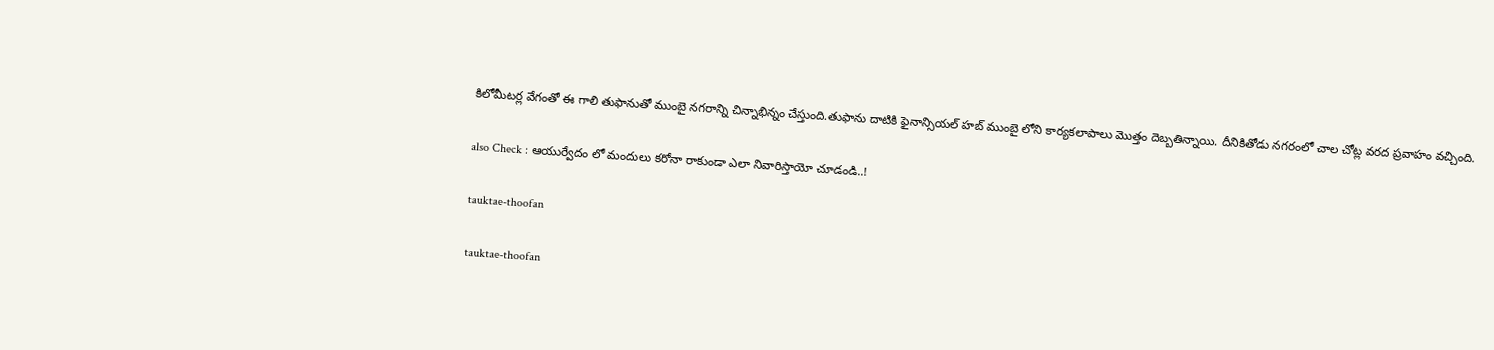కిలోమీటర్ల వేగంతో ఈ గాలి తుఫానుతో ముంబై నగరాన్ని చిన్నాభిన్నం చేస్తుంది.తుఫాను దాటికి ఫైనాన్సియల్ హబ్ ముంబై లోని కార్యకలాపాలు మొత్తం దెబ్బతిన్నాయి. దీనికితోడు నగరంలో చాల చోట్ల వరద ప్రవాహం వచ్చింది.

also Check : ఆయుర్వేదం లో మందులు కరోనా రాకుండా ఎలా నివారిస్తాయో చూడండి..!

tauktae-thoofan

tauktae-thoofan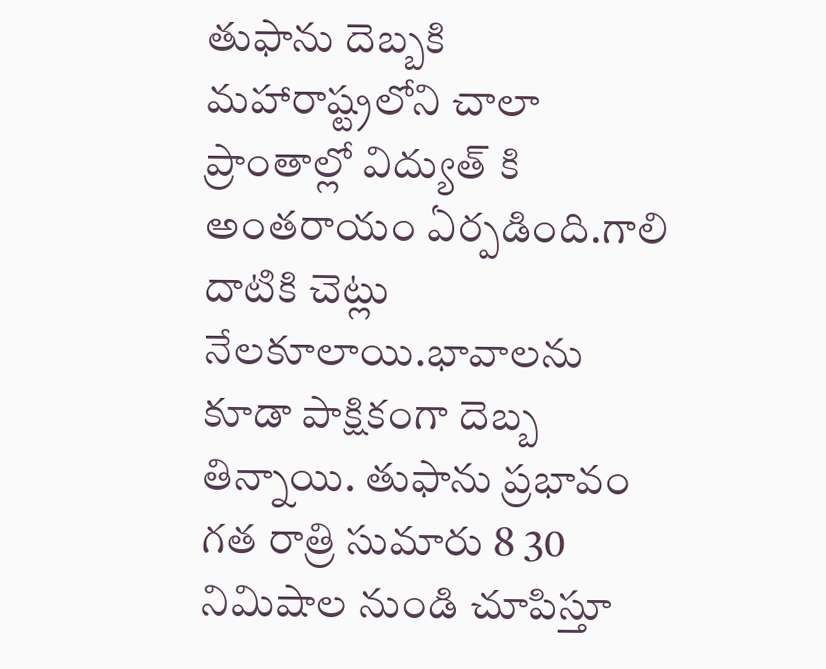తుఫాను దెబ్బకి మహారాష్ట్రలోని చాలా ప్రాంతాల్లో విద్యుత్ కి అంతరాయం ఏర్పడింది.గాలి దాటికి చెట్లు నేలకూలాయి.భావాలను కూడా పాక్షికంగా దెబ్బ తిన్నాయి. తుఫాను ప్రభావం గత రాత్రి సుమారు 8 30 నిమిషాల నుండి చూపిస్తూ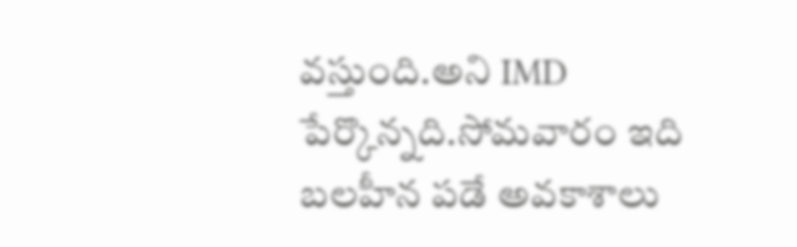వస్తుంది.అని IMD పేర్కొన్నది.సోమవారం ఇది బలహీన పడే అవకాశాలు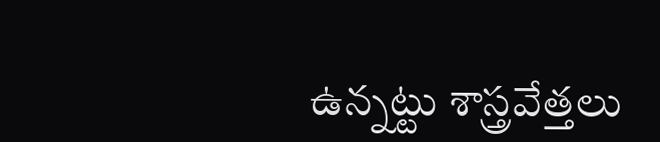ఉన్నట్టు శాస్త్రవేత్తలు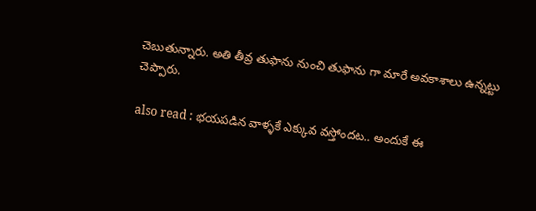చెబుతున్నారు. అతి తీవ్ర తుఫాను నుంచి తుఫాను గా మారే అవకాశాలు ఉన్నట్టు చెప్పారు.

also read : భయపడిన వాళ్ళకే ఎక్కువ వస్తోందట.. అందుకే ఈ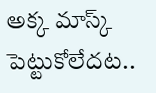అక్క మాస్క్ పెట్టుకోలేదట..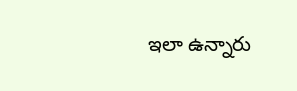ఇలా ఉన్నారు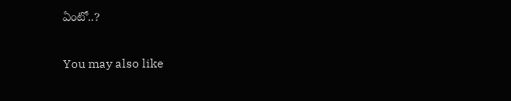ఏంటో..?

You may also like